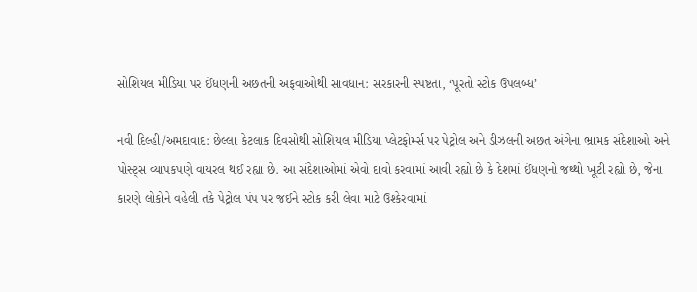સોશિયલ મીડિયા પર ઈંધણની અછતની અફવાઓથી સાવધાન: સરકારની સ્પષ્ટતા, ‘પૂરતો સ્ટોક ઉપલબ્ધ’

નવી દિલ્હી/અમદાવાદ: છેલ્લા કેટલાક દિવસોથી સોશિયલ મીડિયા પ્લેટફોર્મ્સ પર પેટ્રોલ અને ડીઝલની અછત અંગેના ભ્રામક સંદેશાઓ અને પોસ્ટ્સ વ્યાપકપણે વાયરલ થઈ રહ્યા છે. આ સંદેશાઓમાં એવો દાવો કરવામાં આવી રહ્યો છે કે દેશમાં ઈંધણનો જથ્થો ખૂટી રહ્યો છે, જેના કારણે લોકોને વહેલી તકે પેટ્રોલ પંપ પર જઈને સ્ટોક કરી લેવા માટે ઉશ્કેરવામાં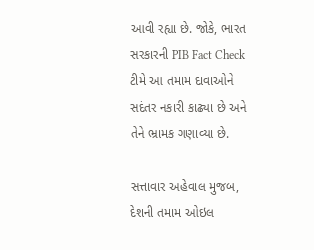આવી રહ્યા છે. જોકે, ભારત સરકારની PIB Fact Check ટીમે આ તમામ દાવાઓને સદંતર નકારી કાઢ્યા છે અને તેને ભ્રામક ગણાવ્યા છે.

સત્તાવાર અહેવાલ મુજબ, દેશની તમામ ઓઇલ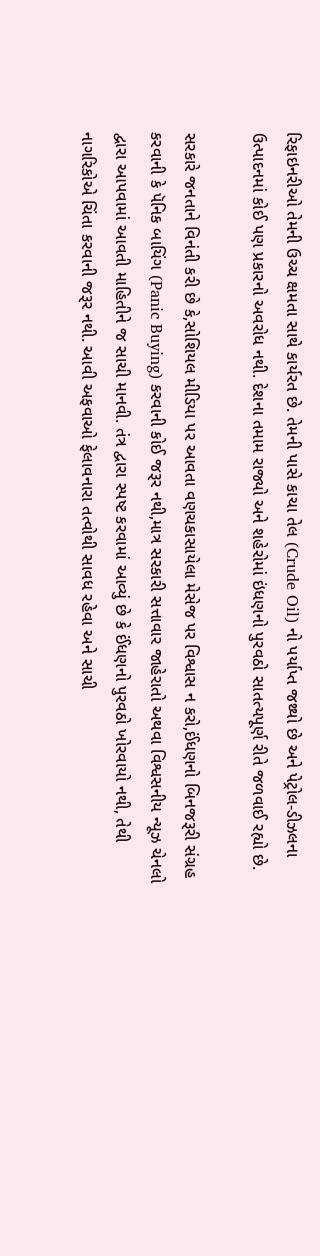રિફાઇનરીઓ તેમની ઉચ્ચ ક્ષમતા સાથે કાર્યરત છે. તેમની પાસે કાચા તેલ (Crude Oil) નો પર્યાપ્ત જથ્થો છે અને પેટ્રોલ-ડીઝલના ઉત્પાદનમાં કોઈ પણ પ્રકારનો અવરોધ નથી. દેશના તમામ રાજ્યો અને શહેરોમાં ઇંધણનો પુરવઠો સાતત્યપૂર્ણ રીતે જળવાઈ રહ્યો છે.

સરકારે જનતાને વિનંતી કરી છે કે,સોશિયલ મીડિયા પર આવતા વણચકાસાયેલા મેસેજ પર વિશ્વાસ ન કરો,ઈંધણનો બિનજરૂરી સંગ્રહ કરવાની કે પૅનિક બાયિંગ (Panic Buying) કરવાની કોઈ જરૂર નથી,માત્ર સરકારી સત્તાવાર જાહેરાતો અથવા વિશ્વસનીય ન્યૂઝ ચેનલો દ્વારા આપવામાં આવતી માહિતીને જ સાચી માનવી. તંત્ર દ્વારા સ્પષ્ટ કરવામાં આવ્યું છે કે ઈંધણનો પુરવઠો ખોરવાયો નથી, તેથી નાગરિકોએ ચિંતા કરવાની જરૂર નથી. આવી અફવાઓ ફેલાવનારા તત્વોથી સાવધ રહેવા અને સાચી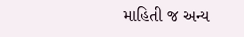માહિતી જ અન્ય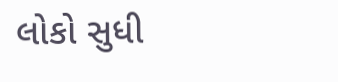લોકો સુધી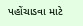પહોંચાડવા માટે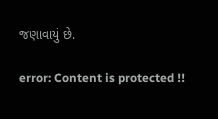જણાવાયું છે.

error: Content is protected !!